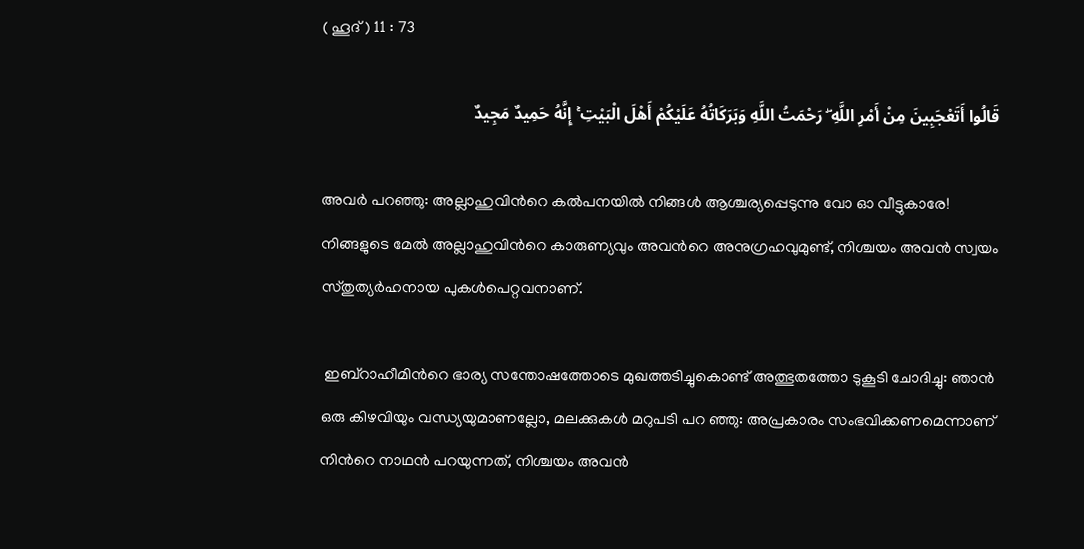( ഹൂദ് ) 11 : 73

قَالُوا أَتَعْجَبِينَ مِنْ أَمْرِ اللَّهِ ۖ رَحْمَتُ اللَّهِ وَبَرَكَاتُهُ عَلَيْكُمْ أَهْلَ الْبَيْتِ ۚ إِنَّهُ حَمِيدٌ مَجِيدٌ

അവര്‍ പറഞ്ഞു: അല്ലാഹുവിന്‍റെ കല്‍പനയില്‍ നിങ്ങള്‍ ആശ്ചര്യപ്പെടുന്നു വോ ഓ വീട്ടുകാരേ! നിങ്ങളുടെ മേല്‍ അല്ലാഹുവിന്‍റെ കാരുണ്യവും അവന്‍റെ അനുഗ്രഹവുമുണ്ട്, നിശ്ചയം അവന്‍ സ്വയം സ്തുത്യര്‍ഹനായ പുകള്‍പെറ്റവനാണ്.

 ഇബ്റാഹീമിന്‍റെ ഭാര്യ സന്തോഷത്തോടെ മുഖത്തടിച്ചുകൊണ്ട് അത്ഭുതത്തോ ടുകൂടി ചോദിച്ചു: ഞാന്‍ ഒരു കിഴവിയും വന്ധ്യയുമാണല്ലോ, മലക്കുകള്‍ മറുപടി പറ ഞ്ഞു: അപ്രകാരം സംഭവിക്കണമെന്നാണ് നിന്‍റെ നാഥന്‍ പറയുന്നത്, നിശ്ചയം അവന്‍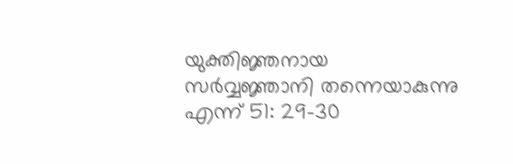യുക്തിജ്ഞനായ സര്‍വ്വജ്ഞാനി തന്നെയാകുന്നു എന്ന് 51: 29-30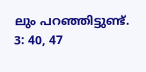ലും പറഞ്ഞിട്ടുണ്ട്. 3: 40, 47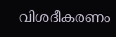വിശദീകരണം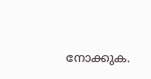നോക്കുക.